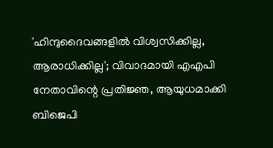'ഹിന്ദുദൈവങ്ങളിൽ വിശ്വസിക്കില്ല, ആരാധിക്കില്ല'; വിവാദമായി എഎപി നേതാവിന്റെ പ്രതിജ്ഞ, ആയുധമാക്കി ബിജെപി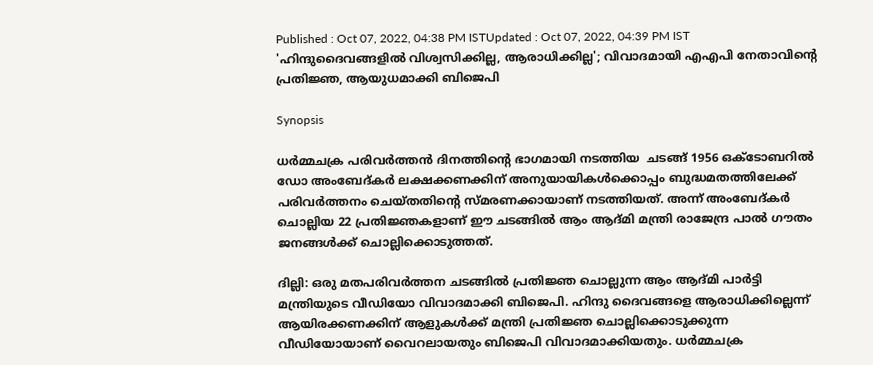Published : Oct 07, 2022, 04:38 PM ISTUpdated : Oct 07, 2022, 04:39 PM IST
'ഹിന്ദുദൈവങ്ങളിൽ വിശ്വസിക്കില്ല, ആരാധിക്കില്ല'; വിവാദമായി എഎപി നേതാവിന്റെ പ്രതിജ്ഞ, ആയുധമാക്കി ബിജെപി

Synopsis

ധർമ്മചക്ര പരിവർത്തൻ ദിനത്തിന്റെ ഭാഗമായി നടത്തിയ  ചടങ്ങ് 1956 ഒക്ടോബറിൽ‌ ഡോ അംബേദ്കർ ലക്ഷക്കണക്കിന് അനുയായികൾക്കൊപ്പം ബുദ്ധമതത്തിലേക്ക് പരിവർത്തനം ചെയ്തതിന്റെ സ്മരണക്കായാണ് നടത്തിയത്. അന്ന് അംബേദ്കർ ചൊല്ലിയ 22 പ്രതിജ്ഞകളാണ് ഈ ചടങ്ങിൽ ആം ആദ്മി മന്ത്രി രാജേന്ദ്ര പാൽ ഗൗതം ജനങ്ങൾക്ക് ചൊല്ലിക്കൊടുത്തത്.

ദില്ലി: ഒരു മതപരിവർത്തന ചടങ്ങിൽ പ്രതിജ്ഞ ചൊല്ലുന്ന ആം ആദ്മി പാർട്ടി മന്ത്രിയുടെ വീഡിയോ വിവാദമാക്കി ബിജെപി. ഹിന്ദു ദൈവങ്ങളെ ആരാധിക്കില്ലെന്ന് ആയിരക്കണക്കിന് ആളുകൾക്ക് മന്ത്രി പ്രതിജ്ഞ ചൊല്ലിക്കൊടുക്കുന്ന വീഡിയോയാണ് വൈറലായതും ബിജെപി വിവാദമാക്കിയതും. ധർമ്മചക്ര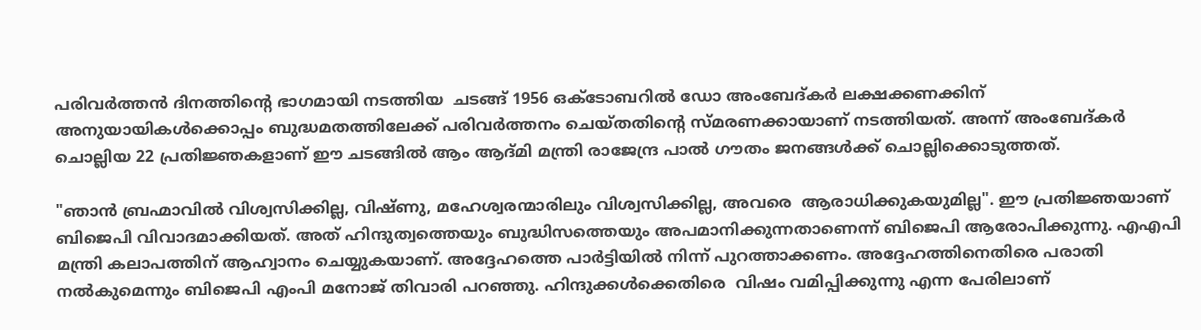പരിവർത്തൻ ദിനത്തിന്റെ ഭാഗമായി നടത്തിയ  ചടങ്ങ് 1956 ഒക്ടോബറിൽ‌ ഡോ അംബേദ്കർ ലക്ഷക്കണക്കിന് അനുയായികൾക്കൊപ്പം ബുദ്ധമതത്തിലേക്ക് പരിവർത്തനം ചെയ്തതിന്റെ സ്മരണക്കായാണ് നടത്തിയത്. അന്ന് അംബേദ്കർ ചൊല്ലിയ 22 പ്രതിജ്ഞകളാണ് ഈ ചടങ്ങിൽ ആം ആദ്മി മന്ത്രി രാജേന്ദ്ര പാൽ ഗൗതം ജനങ്ങൾക്ക് ചൊല്ലിക്കൊടുത്തത്.

"ഞാൻ ബ്രഹ്മാവിൽ വിശ്വസിക്കില്ല, വിഷ്ണു, മഹേശ്വരന്മാരിലും വിശ്വസിക്കില്ല, അവരെ  ആരാധിക്കുകയുമില്ല". ഈ പ്രതിജ്ഞയാണ് ബിജെപി വിവാദമാക്കിയത്. അത് ഹിന്ദുത്വത്തെയും ബുദ്ധിസത്തെയും അപമാനിക്കുന്നതാണെന്ന് ബിജെപി ആരോപിക്കുന്നു. എഎപി മന്ത്രി കലാപത്തിന് ആഹ്വാനം ചെയ്യുകയാണ്. അദ്ദേഹത്തെ പാർട്ടിയിൽ നിന്ന് പുറത്താക്കണം. അദ്ദേഹത്തിനെതിരെ പരാതി നൽകുമെന്നും ബിജെപി എംപി മനോജ് തിവാരി പറഞ്ഞു. ഹിന്ദുക്കൾക്കെതിരെ  വിഷം വമിപ്പിക്കുന്നു എന്ന പേരിലാണ്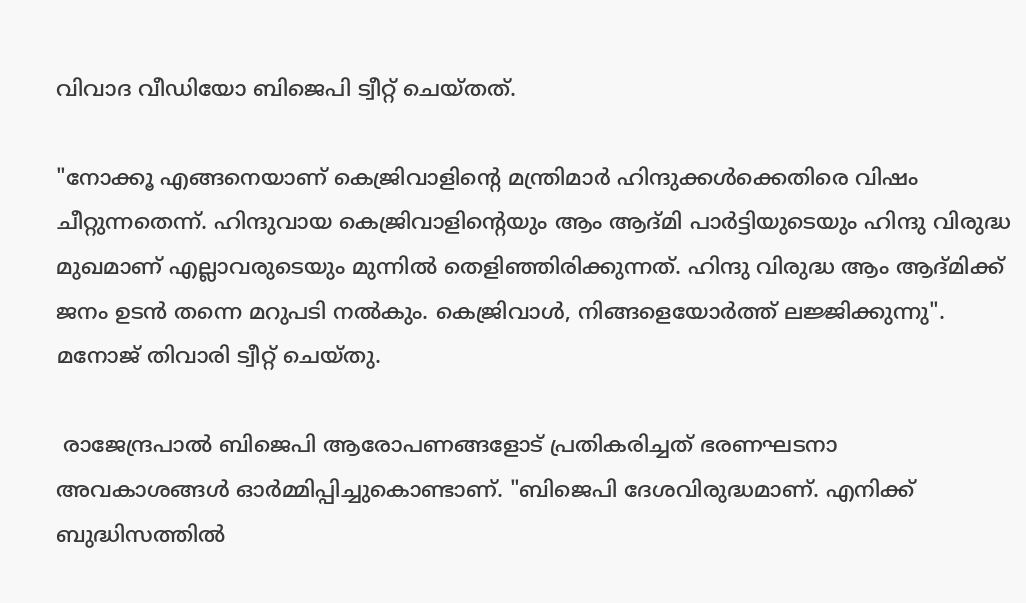വിവാദ വീഡിയോ ബിജെപി ട്വീറ്റ് ചെയ്തത്.

"നോക്കൂ എങ്ങനെയാണ് കെജ്രിവാളിന്റെ മന്ത്രിമാർ ഹിന്ദുക്കൾക്കെതിരെ വിഷം ചീറ്റുന്നതെന്ന്. ഹിന്ദുവായ കെജ്രിവാളിന്റെയും ആം ആദ്മി പാർട്ടിയുടെയും ഹിന്ദു വിരുദ്ധ മുഖമാണ് എല്ലാവരുടെയും മുന്നിൽ തെളിഞ്ഞിരിക്കുന്നത്. ഹിന്ദു വിരുദ്ധ ആം ആദ്മിക്ക് ജനം ഉടൻ തന്നെ മറുപടി നൽകും. കെജ്രിവാൾ, നിങ്ങളെയോർത്ത് ലജ്ജിക്കുന്നു". മനോജ് തിവാരി ട്വീറ്റ് ചെയ്തു.

 രാജേന്ദ്രപാൽ ബിജെപി ആരോപണങ്ങളോട് പ്രതികരിച്ചത് ഭരണഘടനാ അവകാശങ്ങൾ ഓർമ്മിപ്പിച്ചുകൊണ്ടാണ്. "ബിജെപി ദേശവിരുദ്ധമാണ്. എനിക്ക് ബുദ്ധിസത്തിൽ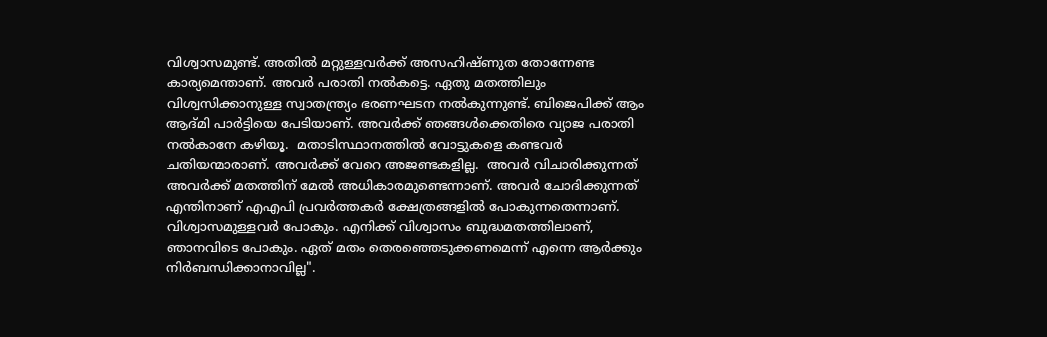വിശ്വാസമുണ്ട്. അതിൽ മറ്റുള്ളവർക്ക് അസഹിഷ്ണുത തോന്നേണ്ട കാര്യമെന്താണ്. അവർ പരാതി നൽകട്ടെ. ഏതു മതത്തിലും വിശ്വസിക്കാനുള്ള സ്വാതന്ത്ര്യം ഭരണഘടന നൽകുന്നുണ്ട്. ബിജെപിക്ക് ആം ആദ്മി പാർട്ടിയെ പേടിയാണ്. അവർക്ക് ഞങ്ങൾക്കെതിരെ വ്യാജ പരാതി നൽകാനേ കഴിയൂ.  മതാടിസ്ഥാനത്തിൽ വോട്ടുകളെ കണ്ടവർ ചതിയന്മാരാണ്. അവർക്ക് വേറെ അജണ്ടകളില്ല.  അവർ വിചാരിക്കുന്നത് അവർക്ക് മതത്തിന് മേൽ അധികാരമുണ്ടെന്നാണ്. അവർ ചോദിക്കുന്നത് എന്തിനാണ് എഎപി പ്രവർത്തകർ ക്ഷേത്രങ്ങളിൽ പോകുന്നതെന്നാണ്. വിശ്വാസമുള്ളവർ പോകും. എനിക്ക് വിശ്വാസം ബുദ്ധമതത്തിലാണ്, ഞാനവിടെ പോകും. ഏത് മതം തെരഞ്ഞെടുക്കണമെന്ന് എന്നെ ആർക്കും നിർബന്ധിക്കാനാവില്ല".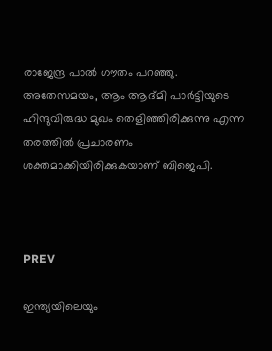രാജേന്ദ്ര പാൽ ഗൗതം പറഞ്ഞു. അതേസമയം, ആം ആദ്മി പാർട്ടിയുടെ ഹിന്ദുവിരുദ്ധ മുഖം തെളിഞ്ഞിരിക്കുന്നു എന്ന തരത്തിൽ പ്രചാരണം ശക്തമാക്കിയിരിക്കുകയാണ് ബിജെപി.



PREV

ഇന്ത്യയിലെയും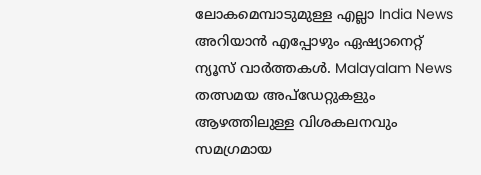ലോകമെമ്പാടുമുള്ള എല്ലാ India News അറിയാൻ എപ്പോഴും ഏഷ്യാനെറ്റ് ന്യൂസ് വാർത്തകൾ. Malayalam News   തത്സമയ അപ്‌ഡേറ്റുകളും ആഴത്തിലുള്ള വിശകലനവും സമഗ്രമായ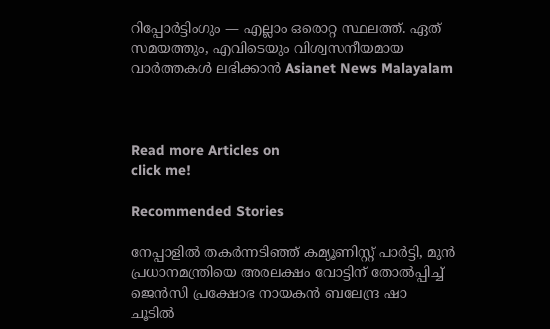റിപ്പോർട്ടിംഗും — എല്ലാം ഒരൊറ്റ സ്ഥലത്ത്. ഏത് സമയത്തും, എവിടെയും വിശ്വസനീയമായ വാർത്തകൾ ലഭിക്കാൻ Asianet News Malayalam



Read more Articles on
click me!

Recommended Stories

നേപ്പാളിൽ തക‍ർന്നടിഞ്ഞ് കമ്യൂണിസ്റ്റ് പാർട്ടി, മുൻ പ്രധാനമന്ത്രിയെ അരലക്ഷം വോട്ടിന് തോൽപ്പിച്ച് ജെൻസി പ്രക്ഷോഭ നായകൻ ബലേന്ദ്ര ഷാ
ചൂടിൽ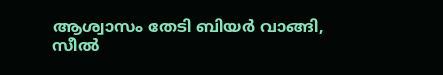ആശ്വാസം തേടി ബിയ‍ർ വാങ്ങി, സീൽ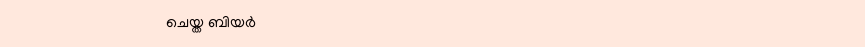ചെയ്ത ബിയ‍ർ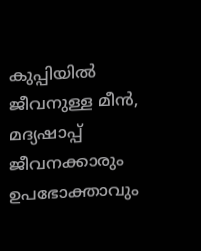കുപ്പിയിൽ ജീവനുള്ള മീൻ, മദ്യഷാപ്പ് ജീവനക്കാരും ഉപഭോക്താവും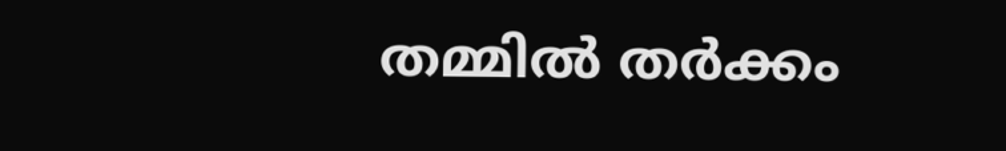തമ്മിൽ തർക്കം